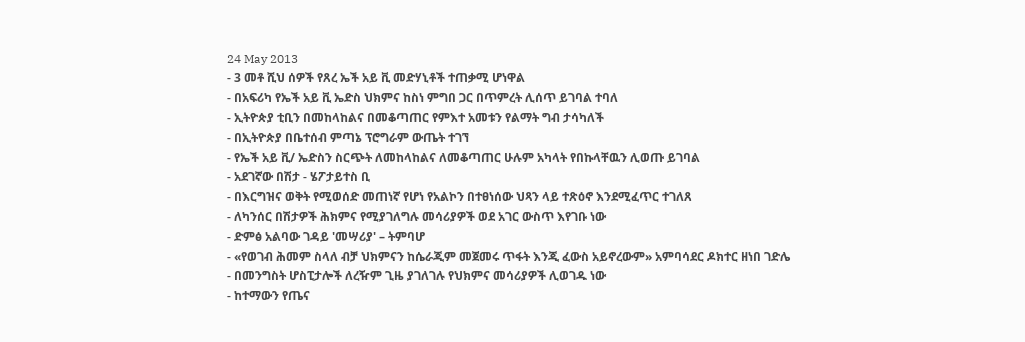24 May 2013
- 3 መቶ ሺህ ሰዎች የጸረ ኤች አይ ቪ መድሃኒቶች ተጠቃሚ ሆነዋል
- በአፍሪካ የኤች አይ ቪ ኤድስ ህክምና ከስነ ምግበ ጋር በጥምረት ሊሰጥ ይገባል ተባለ
- ኢትዮጵያ ቲቢን በመከላከልና በመቆጣጠር የምእተ አመቱን የልማት ግብ ታሳካለች
- በኢትዮጵያ በቤተሰብ ምጣኔ ፕሮግራም ውጤት ተገኘ
- የኤች አይ ቪ/ ኤድስን ስርጭት ለመከላከልና ለመቆጣጠር ሁሉም አካላት የበኩላቸዉን ሊወጡ ይገባል
- አደገኛው በሽታ - ሄፖታይተስ ቢ
- በእርግዝና ወቅት የሚወሰድ መጠነኛ የሆነ የአልኮን በተፀነሰው ህጻን ላይ ተጽዕኖ እንደሚፈጥር ተገለጸ
- ለካንሰር በሽታዎች ሕክምና የሚያገለግሉ መሳሪያዎች ወደ አገር ውስጥ እየገቡ ነው
- ድምፅ አልባው ገዳይ 'መሣሪያ' – ትምባሆ
- «የወገብ ሕመም ስላለ ብቻ ህክምናን ከሴራጂም መጀመሩ ጥፋት እንጂ ፈውስ አይኖረውም» አምባሳደር ዶክተር ዘነበ ገድሌ
- በመንግስት ሆስፒታሎች ለረዥም ጊዜ ያገለገሉ የህክምና መሳሪያዎች ሊወገዱ ነው
- ከተማውን የጤና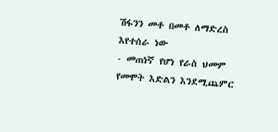ሽፋንን መቶ በመቶ ለማድረስ እየተሰራ ነው
- መጠነኛ የሆነ የራስ ህመም የመሞት እድልን እንደሚጨምር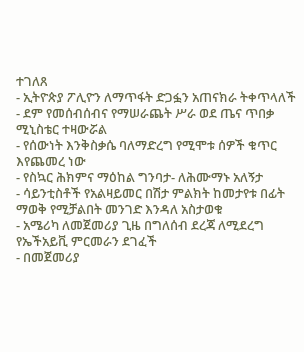ተገለጸ
- ኢትዮጵያ ፖሊዮን ለማጥፋት ድጋፏን አጠናክራ ትቀጥላለች
- ደም የመሰብሰብና የማሠራጨት ሥራ ወደ ጤና ጥበቃ ሚኒስቴር ተዛውሯል
- የሰውነት እንቅስቃሴ ባለማድረግ የሚሞቱ ሰዎች ቁጥር እየጨመረ ነው
- የስኳር ሕክምና ማዕከል ግንባታ- ለሕሙማኑ አለኝታ
- ሳይንቲስቶች የአልዛይመር በሽታ ምልክት ከመታየቱ በፊት ማወቅ የሚቻልበት መንገድ እንዳለ አስታወቁ
- አሜሪካ ለመጀመሪያ ጊዜ በግለሰብ ደረጃ ለሚደረግ የኤችአይቪ ምርመራን ደገፈች
- በመጀመሪያ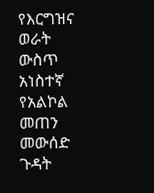የእርግዝና ወራት ውስጥ አነስተኛ የአልኮል መጠን መውሰድ ጉዳት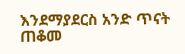እንደማያደርስ አንድ ጥናት ጠቆመ